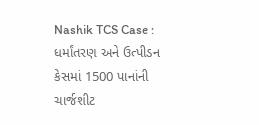Nashik TCS Case : ધર્માંતરણ અને ઉત્પીડન કેસમાં 1500 પાનાંની ચાર્જશીટ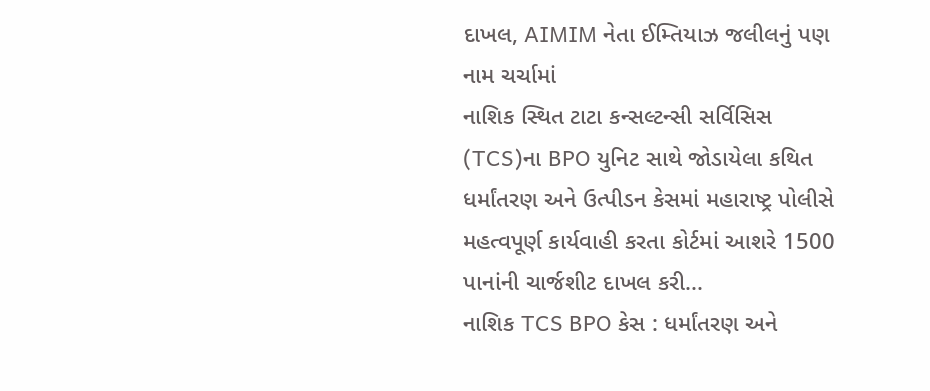દાખલ, AIMIM નેતા ઈમ્તિયાઝ જલીલનું પણ નામ ચર્ચામાં
નાશિક સ્થિત ટાટા કન્સલ્ટન્સી સર્વિસિસ (TCS)ના BPO યુનિટ સાથે જોડાયેલા કથિત ધર્માંતરણ અને ઉત્પીડન કેસમાં મહારાષ્ટ્ર પોલીસે મહત્વપૂર્ણ કાર્યવાહી કરતા કોર્ટમાં આશરે 1500 પાનાંની ચાર્જશીટ દાખલ કરી...
નાશિક TCS BPO કેસ : ધર્માંતરણ અને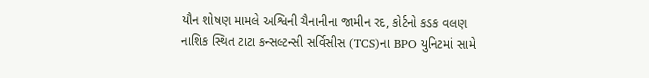યૌન શોષણ મામલે અશ્વિની ચૈનાનીના જામીન રદ, કોર્ટનો કડક વલણ
નાશિક સ્થિત ટાટા કન્સલ્ટન્સી સર્વિસીસ (TCS)ના BPO યુનિટમાં સામે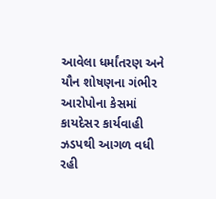આવેલા ધર્માંતરણ અને યૌન શોષણના ગંભીર આરોપોના કેસમાં કાયદેસર કાર્યવાહી ઝડપથી આગળ વધી રહી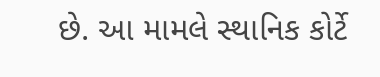છે. આ મામલે સ્થાનિક કોર્ટે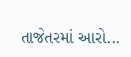તાજેતરમાં આરો...